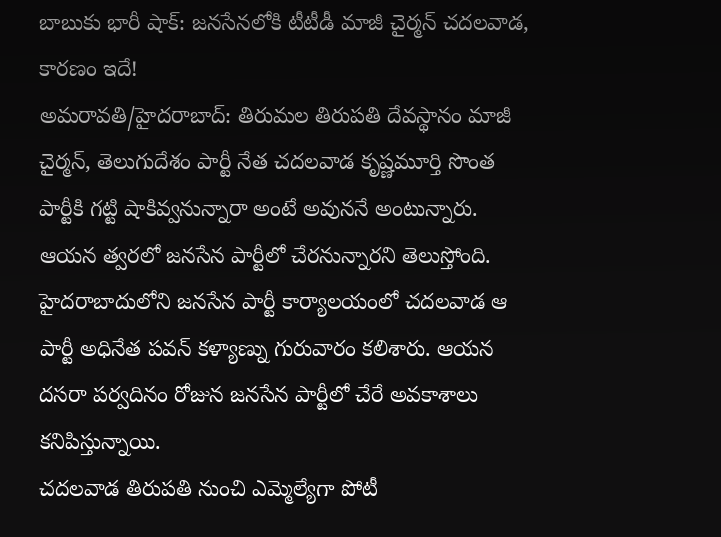బాబుకు భారీ షాక్: జనసేనలోకి టీటీడీ మాజీ చైర్మన్ చదలవాడ, కారణం ఇదే!
అమరావతి/హైదరాబాద్: తిరుమల తిరుపతి దేవస్థానం మాజీ చైర్మన్, తెలుగుదేశం పార్టీ నేత చదలవాడ కృష్ణమూర్తి సొంత పార్టీకి గట్టి షాకివ్వనున్నారా అంటే అవుననే అంటున్నారు. ఆయన త్వరలో జనసేన పార్టీలో చేరనున్నారని తెలుస్తోంది.
హైదరాబాదులోని జనసేన పార్టీ కార్యాలయంలో చదలవాడ ఆ పార్టీ అధినేత పవన్ కళ్యాణ్ను గురువారం కలిశారు. ఆయన దసరా పర్వదినం రోజున జనసేన పార్టీలో చేరే అవకాశాలు కనిపిస్తున్నాయి.
చదలవాడ తిరుపతి నుంచి ఎమ్మెల్యేగా పోటీ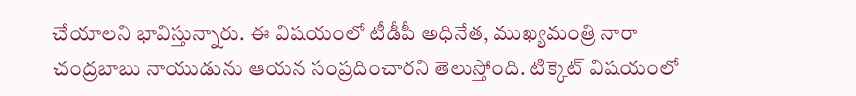చేయాలని భావిస్తున్నారు. ఈ విషయంలో టీడీపీ అధినేత, ముఖ్యమంత్రి నారా చంద్రబాబు నాయుడును ఆయన సంప్రదించారని తెలుస్తోంది. టిక్కెట్ విషయంలో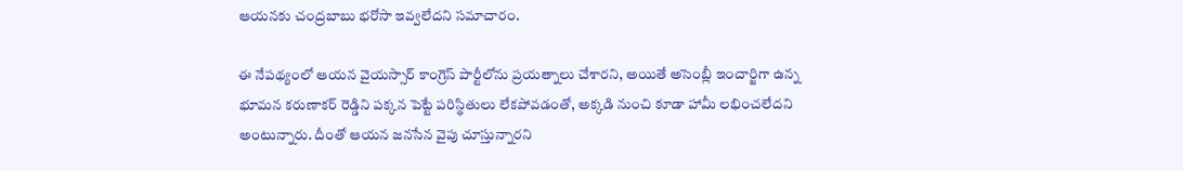ఆయనకు చంద్రబాబు భరోసా ఇవ్వలేదని సమాచారం.

ఈ నేపథ్యంలో ఆయన వైయస్సార్ కాంగ్రెస్ పార్టీలోను ప్రయత్నాలు చేశారని, అయితే అసెంబ్లీ ఇంచార్జిగా ఉన్న భూమన కరుణాకర్ రెడ్డిని పక్కన పెట్టే పరిస్థితులు లేకపోవడంతో, అక్కడి నుంచి కూడా హామీ లభించలేదని అంటున్నారు. దీంతో ఆయన జనసేన వైపు చూస్తున్నారని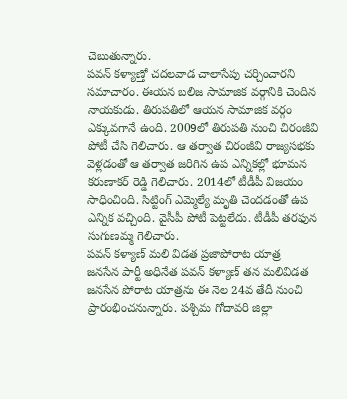చెబుతున్నారు.
పవన్ కళ్యాణ్తో చదలవాడ చాలాసేపు చర్చించారని సమాచారం. ఈయన బలిజ సామాజిక వర్గానికి చెందిన నాయకుడు. తిరుపతిలో ఆయన సామాజిక వర్గం ఎక్కువగానే ఉంది. 2009లో తిరుపతి నుంచి చిరంజీవి పోటీ చేసి గెలిచారు. ఆ తర్వాత చిరంజీవి రాజ్యసభకు వెళ్లడంతో ఆ తర్వాత జరిగిన ఉప ఎన్నికల్లో భూమన కరుణాకర్ రెడ్డి గెలిచారు. 2014లో టీడీపీ విజయం సాధించింది. సిట్టింగ్ ఎమ్మెల్యే మృతి చెందడంతో ఉప ఎన్నిక వచ్చింది. వైసీపీ పోటీ పెట్టలేదు. టీడీపీ తరఫున సుగుణమ్మ గెలిచారు.
పవన్ కళ్యాణ్ మలి విడత ప్రజాపోరాట యాత్ర
జనసేన పార్టీ అధినేత పవన్ కళ్యాణ్ తన మలివిడత జనసేన పోరాట యాత్రను ఈ నెల 24వ తేదీ నుంచి ప్రారంభించనున్నారు. పశ్చిమ గోదావరి జిల్లా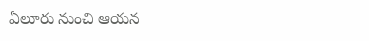ఏలూరు నుంచి ఆయన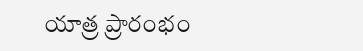యాత్ర ప్రారంభం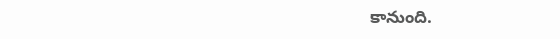కానుంది.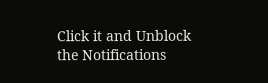Click it and Unblock the Notifications